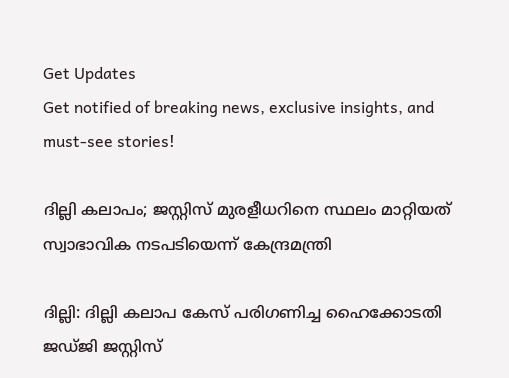Get Updates
Get notified of breaking news, exclusive insights, and must-see stories!

ദില്ലി കലാപം; ജസ്റ്റിസ് മുരളീധറിനെ സ്ഥലം മാറ്റിയത് സ്വാഭാവിക നടപടിയെന്ന് കേന്ദ്രമന്ത്രി

ദില്ലി: ദില്ലി കലാപ കേസ് പരിഗണിച്ച ഹൈക്കോടതി ജഡ്ജി ജസ്റ്റിസ്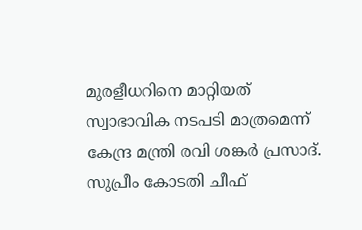മുരളീധറിനെ മാറ്റിയത് സ്വാഭാവിക നടപടി മാത്രമെന്ന് കേന്ദ്ര മന്ത്രി രവി ശങ്കർ പ്രസാദ്. സുപ്രീം കോടതി ചീഫ്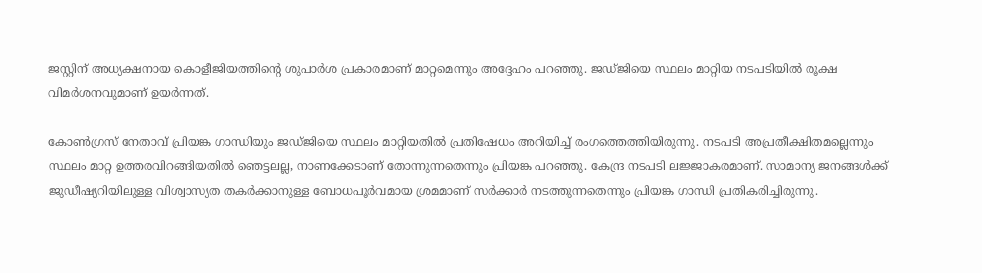ജസ്റ്റിന് അധ്യക്ഷനായ കൊളീജിയത്തിന്റെ ശുപാർശ പ്രകാരമാണ് മാറ്റമെന്നും അദ്ദേഹം പറഞ്ഞു. ജഡ്ജിയെ സ്ഥലം മാറ്റിയ നടപടിയിൽ രൂക്ഷ വിമർശനവുമാണ് ഉയർന്നത്.

കോൺഗ്രസ് നേതാവ് പ്രിയങ്ക ഗാന്ധിയും ജഡ്ജിയെ സ്ഥലം മാറ്റിയതിൽ പ്രതിഷേധം അറിയിച്ച് രംഗത്തെത്തിയിരുന്നു. നടപടി അപ്രതീക്ഷിതമല്ലെന്നും സ്ഥലം മാറ്റ ഉത്തരവിറങ്ങിയതിൽ ഞെട്ടലല്ല, നാണക്കേടാണ് തോന്നുന്നതെന്നും പ്രിയങ്ക പറഞ്ഞു. കേന്ദ്ര നടപടി ലജ്ജാകരമാണ്. സാമാന്യ ജനങ്ങൾക്ക് ജുഡീഷ്യറിയിലുള്ള വിശ്വാസ്യത തകർക്കാനുള്ള ബോധപൂർവമായ ശ്രമമാണ് സർക്കാർ നടത്തുന്നതെന്നും പ്രിയങ്ക ഗാന്ധി പ്രതികരിച്ചിരുന്നു.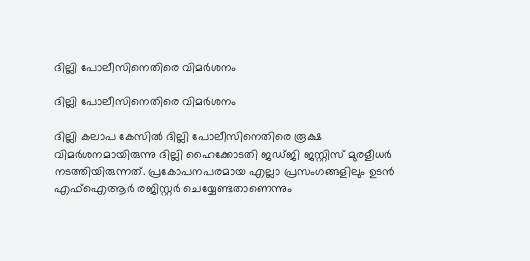ദില്ലി പോലീസിനെതിരെ വിമർശനം

ദില്ലി പോലീസിനെതിരെ വിമർശനം

ദില്ലി കലാപ കേസിൽ ദില്ലി പോലീസിനെതിരെ രൂക്ഷ വിമർശനമായിരുന്നു ദില്ലി ഹൈക്കോടതി ജഡ്ജി ജസ്റ്റിസ് മുരളീധർ നടത്തിയിരുന്നത്. പ്രകോപനപരമായ എല്ലാ പ്രസംഗങ്ങളിലും ഉടൻ എഫ്ഐആർ രജിസ്റ്റർ ചെയ്യേണ്ടതാണെന്നും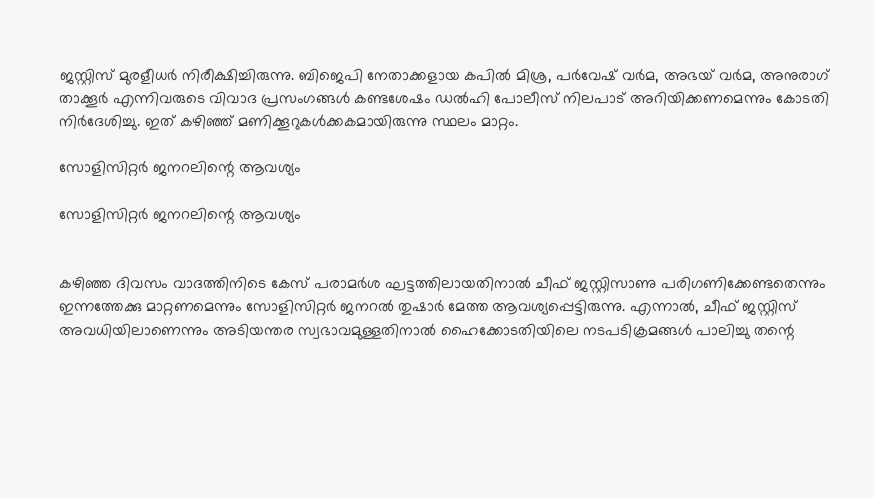ജസ്റ്റിസ് മുരളീധർ നിരീക്ഷിച്ചിരുന്നു. ബിജെപി നേതാക്കളായ കപിൽ മിശ്ര, പർവേഷ് വർമ, അഭയ് വർമ, അനുരാഗ് താക്കൂർ എന്നിവരുടെ വിവാദ പ്രസംഗങ്ങൾ കണ്ടശേഷം ഡൽഹി പോലീസ് നിലപാട് അറിയിക്കണമെന്നും കോടതി നിർദേശിച്ചു. ഇത് കഴിഞ്ഞ് മണിക്കൂറുകൾക്കകമായിരുന്നു സ്ഥലം മാറ്റം.

സോളിസിറ്റർ ജനറലിന്റെ ആവശ്യം

സോളിസിറ്റർ ജനറലിന്റെ ആവശ്യം


കഴിഞ്ഞ ദിവസം വാദത്തിനിടെ കേസ് പരാമർശ ഘട്ടത്തിലായതിനാൽ ചീഫ് ജസ്റ്റിസാണു പരിഗണിക്കേണ്ടതെന്നും ഇന്നത്തേക്കു മാറ്റണമെന്നും സോളിസിറ്റർ ജനറൽ തുഷാർ മേത്ത ആവശ്യപ്പെട്ടിരുന്നു. എന്നാൽ, ചീഫ് ജസ്റ്റിസ് അവധിയിലാണെന്നും അടിയന്തര സ്വഭാവമുള്ളതിനാൽ ഹൈക്കോടതിയിലെ നടപടിക്രമങ്ങൾ പാലിച്ചു തന്റെ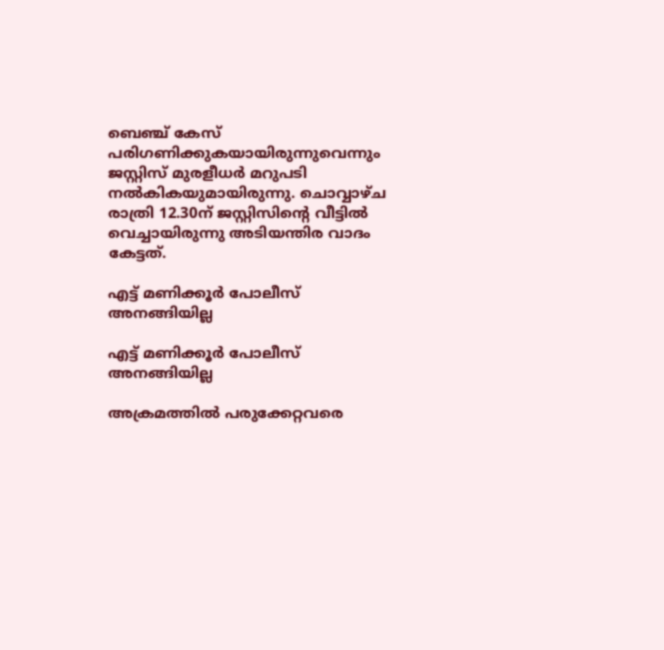ബെഞ്ച് കേസ് പരിഗണിക്കുകയായിരുന്നുവെന്നും ജസ്റ്റിസ് മുരളീധർ മറുപടി നൽകികയുമായിരുന്നു. ചൊവ്വാഴ്ച രാത്രി 12.30ന് ജസ്റ്റിസിന്റെ വീട്ടിൽ വെച്ചായിരുന്നു അടിയന്തിര വാദം കേട്ടത്.

എട്ട് മണിക്കൂർ പോലീസ് അനങ്ങിയില്ല

എട്ട് മണിക്കൂർ പോലീസ് അനങ്ങിയില്ല

അക്രമത്തിൽ പരുക്കേറ്റവരെ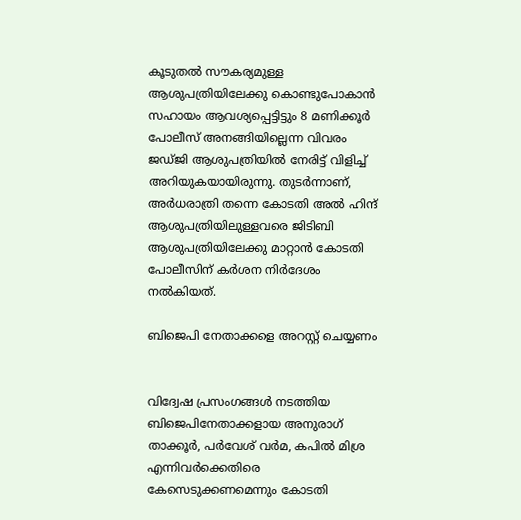കൂടുതൽ സൗകര്യമുള്ള ആശുപത്രിയിലേക്കു കൊണ്ടുപോകാൻ സഹായം ആവശ്യപ്പെട്ടിട്ടും 8 മണിക്കൂർ പോലീസ് അനങ്ങിയില്ലെന്ന വിവരം ജഡ്ജി ആശുപത്രിയിൽ നേരിട്ട് വിളിച്ച് അറിയുകയായിരുന്നു. തുടർന്നാണ്, അർധരാത്രി തന്നെ കോടതി അൽ ഹിന്ദ് ആശുപത്രിയിലുള്ളവരെ ജിടിബി ആശുപത്രിയിലേക്കു മാറ്റാൻ കോടതി പോലീസിന് കർശന നിർദേശം നൽകിയത്.

ബിജെപി നേതാക്കളെ അറസ്റ്റ് ചെയ്യണം


വിദ്വേഷ പ്രസംഗങ്ങള്‍ നടത്തിയ ബിജെപിനേതാക്കളായ അനുരാഗ് താക്കൂര്‍, പര്‍വേശ് വര്‍മ, കപില്‍ മിശ്ര എന്നിവർക്കെതിരെ കേസെടുക്കണമെന്നും കോടതി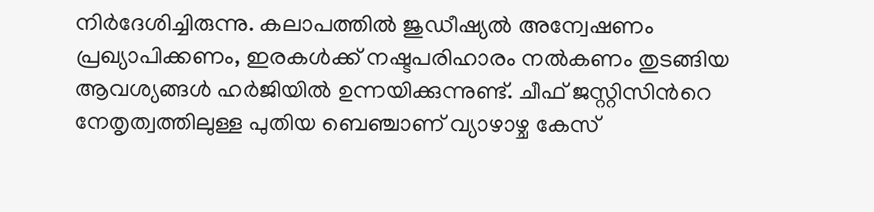നിർദേശിച്ചിരുന്നു. കലാപത്തില്‍ ജുഡീഷ്യല്‍ അന്വേഷണം പ്രഖ്യാപിക്കണം, ഇരകള്‍ക്ക് നഷ്ടപരിഹാരം നല്‍കണം തുടങ്ങിയ ആവശ്യങ്ങള്‍ ഹര്‍ജിയില്‍ ഉന്നയിക്കുന്നുണ്ട്. ചീഫ് ജസ്റ്റിസിന്‍റെ നേതൃത്വത്തിലുള്ള പുതിയ ബെഞ്ചാണ് വ്യാഴാഴ്ച കേസ്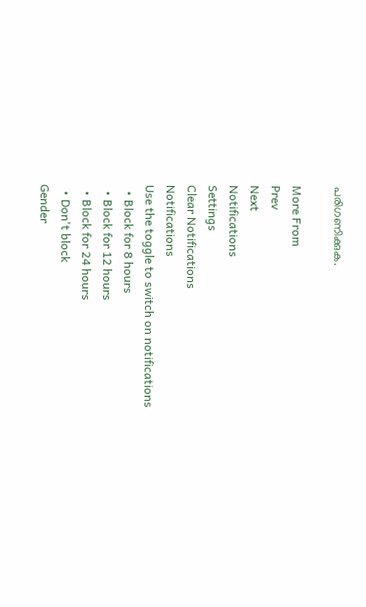പരിഗണിക്കുക.

More From
Prev
Next
Notifications
Settings
Clear Notifications
Notifications
Use the toggle to switch on notifications
  • Block for 8 hours
  • Block for 12 hours
  • Block for 24 hours
  • Don't block
Gender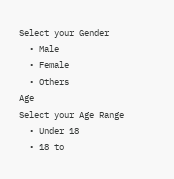Select your Gender
  • Male
  • Female
  • Others
Age
Select your Age Range
  • Under 18
  • 18 to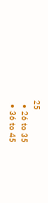25
  • 26 to 35
  • 36 to 45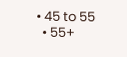• 45 to 55
  • 55+